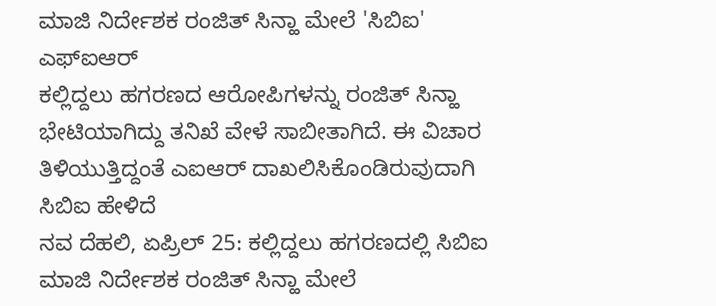ಮಾಜಿ ನಿರ್ದೇಶಕ ರಂಜಿತ್ ಸಿನ್ಹಾ ಮೇಲೆ 'ಸಿಬಿಐ' ಎಫ್ಐಆರ್
ಕಲ್ಲಿದ್ದಲು ಹಗರಣದ ಆರೋಪಿಗಳನ್ನು ರಂಜಿತ್ ಸಿನ್ಹಾ ಭೇಟಿಯಾಗಿದ್ದು ತನಿಖೆ ವೇಳೆ ಸಾಬೀತಾಗಿದೆ. ಈ ವಿಚಾರ ತಿಳಿಯುತ್ತಿದ್ದಂತೆ ಎಐಆರ್ ದಾಖಲಿಸಿಕೊಂಡಿರುವುದಾಗಿ ಸಿಬಿಐ ಹೇಳಿದೆ
ನವ ದೆಹಲಿ, ಏಪ್ರಿಲ್ 25: ಕಲ್ಲಿದ್ದಲು ಹಗರಣದಲ್ಲಿ ಸಿಬಿಐ ಮಾಜಿ ನಿರ್ದೇಶಕ ರಂಜಿತ್ ಸಿನ್ಹಾ ಮೇಲೆ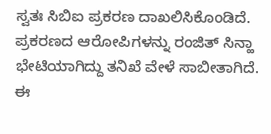ಸ್ವತಃ ಸಿಬಿಐ ಪ್ರಕರಣ ದಾಖಲಿಸಿಕೊಂಡಿದೆ.
ಪ್ರಕರಣದ ಆರೋಪಿಗಳನ್ನು ರಂಜಿತ್ ಸಿನ್ಹಾ ಭೇಟಿಯಾಗಿದ್ದು ತನಿಖೆ ವೇಳೆ ಸಾಬೀತಾಗಿದೆ. ಈ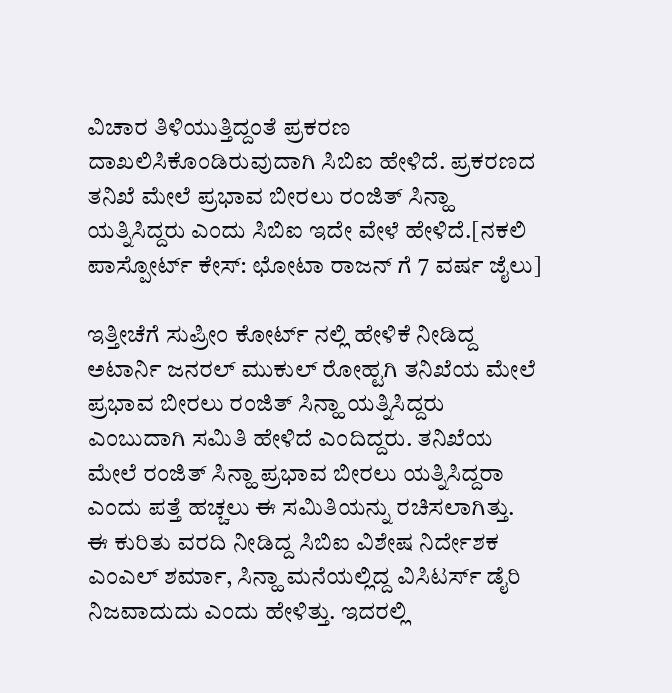ವಿಚಾರ ತಿಳಿಯುತ್ತಿದ್ದಂತೆ ಪ್ರಕರಣ ದಾಖಲಿಸಿಕೊಂಡಿರುವುದಾಗಿ ಸಿಬಿಐ ಹೇಳಿದೆ. ಪ್ರಕರಣದ ತನಿಖೆ ಮೇಲೆ ಪ್ರಭಾವ ಬೀರಲು ರಂಜಿತ್ ಸಿನ್ಹಾ ಯತ್ನಿಸಿದ್ದರು ಎಂದು ಸಿಬಿಐ ಇದೇ ವೇಳೆ ಹೇಳಿದೆ.[ನಕಲಿ ಪಾಸ್ಪೋರ್ಟ್ ಕೇಸ್: ಛೋಟಾ ರಾಜನ್ ಗೆ 7 ವರ್ಷ ಜೈಲು]

ಇತ್ತೀಚೆಗೆ ಸುಪ್ರೀಂ ಕೋರ್ಟ್ ನಲ್ಲಿ ಹೇಳಿಕೆ ನೀಡಿದ್ದ ಅಟಾರ್ನಿ ಜನರಲ್ ಮುಕುಲ್ ರೋಹ್ಟಗಿ ತನಿಖೆಯ ಮೇಲೆ ಪ್ರಭಾವ ಬೀರಲು ರಂಜಿತ್ ಸಿನ್ಹಾ ಯತ್ನಿಸಿದ್ದರು ಎಂಬುದಾಗಿ ಸಮಿತಿ ಹೇಳಿದೆ ಎಂದಿದ್ದರು. ತನಿಖೆಯ ಮೇಲೆ ರಂಜಿತ್ ಸಿನ್ಹಾ ಪ್ರಭಾವ ಬೀರಲು ಯತ್ನಿಸಿದ್ದರಾ ಎಂದು ಪತ್ತೆ ಹಚ್ಚಲು ಈ ಸಮಿತಿಯನ್ನು ರಚಿಸಲಾಗಿತ್ತು.
ಈ ಕುರಿತು ವರದಿ ನೀಡಿದ್ದ ಸಿಬಿಐ ವಿಶೇಷ ನಿರ್ದೇಶಕ ಎಂಎಲ್ ಶರ್ಮಾ, ಸಿನ್ಹಾ ಮನೆಯಲ್ಲಿದ್ದ ವಿಸಿಟರ್ಸ್ ಡೈರಿ ನಿಜವಾದುದು ಎಂದು ಹೇಳಿತ್ತು. ಇದರಲ್ಲಿ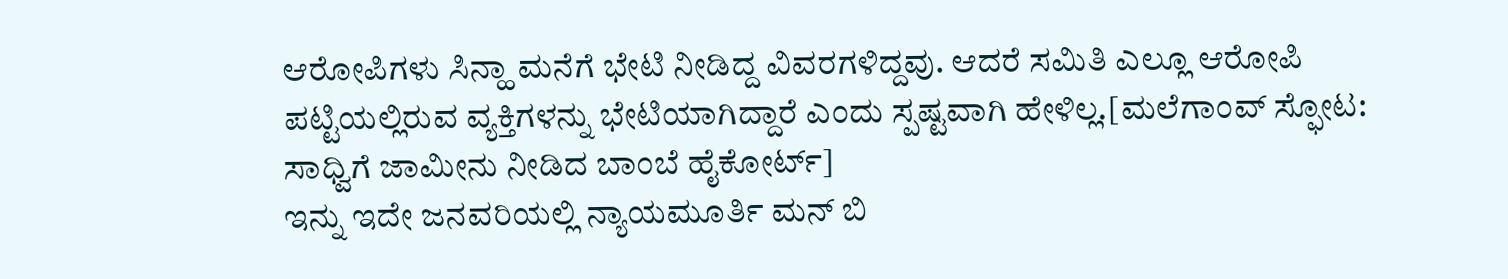ಆರೋಪಿಗಳು ಸಿನ್ಹಾ ಮನೆಗೆ ಭೇಟಿ ನೀಡಿದ್ದ ವಿವರಗಳಿದ್ದವು. ಆದರೆ ಸಮಿತಿ ಎಲ್ಲೂ ಆರೋಪಿ ಪಟ್ಟಿಯಲ್ಲಿರುವ ವ್ಯಕ್ತಿಗಳನ್ನು ಭೇಟಿಯಾಗಿದ್ದಾರೆ ಎಂದು ಸ್ಪಷ್ಟವಾಗಿ ಹೇಳಿಲ್ಲ.[ಮಲೆಗಾಂವ್ ಸ್ಫೋಟ: ಸಾಧ್ವಿಗೆ ಜಾಮೀನು ನೀಡಿದ ಬಾಂಬೆ ಹೈಕೋರ್ಟ್]
ಇನ್ನು ಇದೇ ಜನವರಿಯಲ್ಲಿ ನ್ಯಾಯಮೂರ್ತಿ ಮನ್ ಬಿ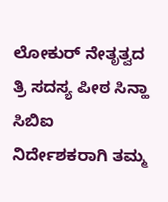ಲೋಕುರ್ ನೇತೃತ್ವದ ತ್ರಿ ಸದಸ್ಯ ಪೀಠ ಸಿನ್ಹಾ ಸಿಬಿಐ ನಿರ್ದೇಶಕರಾಗಿ ತಮ್ಮ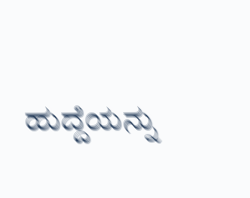ಹುದ್ದೆಯನ್ನು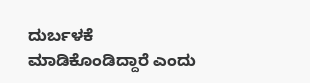ದುರ್ಬಳಕೆ ಮಾಡಿಕೊಂಡಿದ್ದಾರೆ ಎಂದು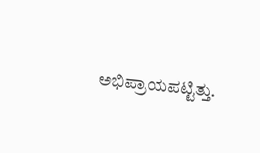ಅಭಿಪ್ರಾಯಪಟ್ಟಿತ್ತು.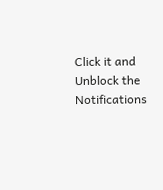Click it and Unblock the Notifications